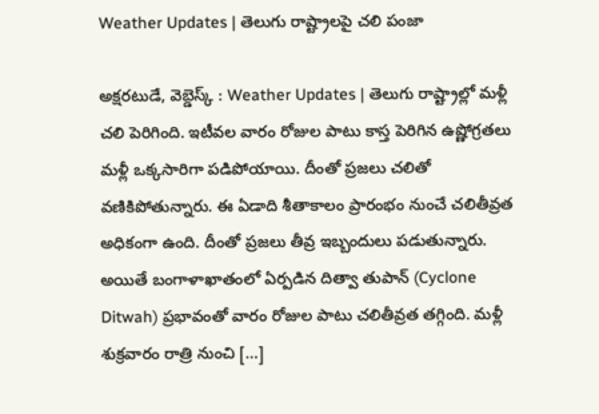Weather Updates | తెలుగు రాష్ట్రాలపై చలి పంజా

అక్షరటుడే, వెబ్డెస్క్ : Weather Updates | తెలుగు రాష్ట్రాల్లో మళ్లీ చలి పెరిగింది. ఇటీవల వారం రోజుల పాటు కాస్త పెరిగిన ఉష్ణోగ్రతలు మళ్లీ ఒక్కసారిగా పడిపోయాయి. దీంతో ప్రజలు చలితో వణికిపోతున్నారు. ఈ ఏడాది శీతాకాలం ప్రారంభం నుంచే చలితీవ్రత అధికంగా ఉంది. దీంతో ప్రజలు తీవ్ర ఇబ్బందులు పడుతున్నారు. అయితే బంగాళాఖాతంలో ఏర్పడిన దిత్వా తుపాన్ (Cyclone Ditwah) ప్రభావంతో వారం రోజుల పాటు చలితీవ్రత తగ్గింది. మళ్లీ శుక్రవారం రాత్రి నుంచి […]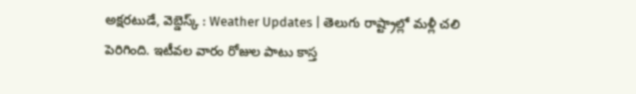అక్షరటుడే, వెబ్డెస్క్ : Weather Updates | తెలుగు రాష్ట్రాల్లో మళ్లీ చలి పెరిగింది. ఇటీవల వారం రోజుల పాటు కాస్త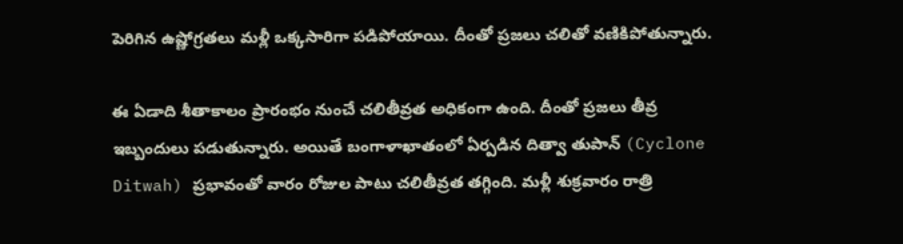పెరిగిన ఉష్ణోగ్రతలు మళ్లీ ఒక్కసారిగా పడిపోయాయి. దీంతో ప్రజలు చలితో వణికిపోతున్నారు.

ఈ ఏడాది శీతాకాలం ప్రారంభం నుంచే చలితీవ్రత అధికంగా ఉంది. దీంతో ప్రజలు తీవ్ర ఇబ్బందులు పడుతున్నారు. అయితే బంగాళాఖాతంలో ఏర్పడిన దిత్వా తుపాన్ (Cyclone Ditwah) ప్రభావంతో వారం రోజుల పాటు చలితీవ్రత తగ్గింది. మళ్లీ శుక్రవారం రాత్రి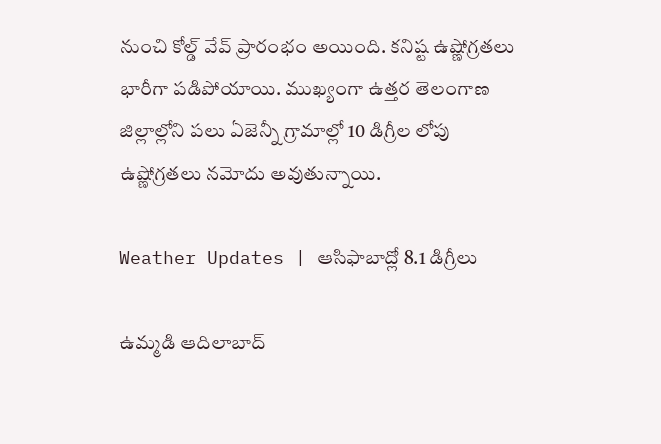నుంచి కోల్డ్ వేవ్ ప్రారంభం అయింది. కనిష్ట ఉష్ణోగ్రతలు భారీగా పడిపోయాయి. ముఖ్యంగా ఉత్తర తెలంగాణ జిల్లాల్లోని పలు ఏజెన్నీ గ్రామాల్లో 10 డిగ్రీల లోపు ఉష్ణోగ్రతలు నమోదు అవుతున్నాయి.

Weather Updates | ఆసిఫాబాద్లో 8.1 డిగ్రీలు

ఉమ్మడి ఆదిలాబాద్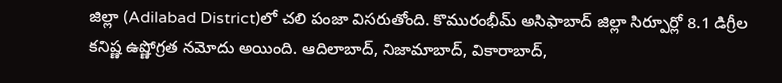జిల్లా (Adilabad District)లో చలి పంజా విసరుతోంది. కొమురంభీమ్ అసిఫాబాద్ జిల్లా సిర్పూర్లో 8.1 డిగ్రీల కనిష్ణ ఉష్ణోగ్రత నమోదు అయింది. ఆదిలాబాద్, నిజామాబాద్, వికారాబాద్,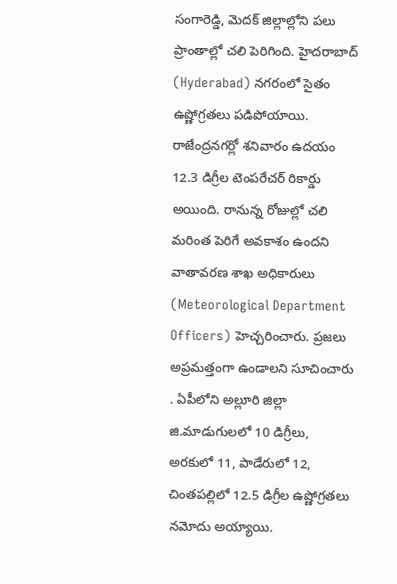సంగారెడ్డి, మెదక్ జిల్లాల్లోని పలు ప్రాంతాల్లో చలి పెరిగింది. హైదరాబాద్ (Hyderabad) నగరంలో సైతం ఉష్ణోగ్రతలు పడిపోయాయి. రాజేంద్రనగర్లో శనివారం ఉదయం 12.3 డిగ్రీల టెంపరేచర్ రికార్డు అయింది. రానున్న రోజుల్లో చలి మరింత పెరిగే అవకాశం ఉందని వాతావరణ శాఖ అధికారులు (Meteorological Department Officers) హెచ్చరించారు. ప్రజలు అప్రమత్తంగా ఉండాలని సూచించారు . ఏపీలోని అల్లూరి జిల్లా జి.మాడుగులలో 10 డిగ్రీలు, అరకులో 11, పాడేరులో 12, చింతపల్లిలో 12.5 డిగ్రీల ఉష్ణోగ్రతలు నమోదు అయ్యాయి.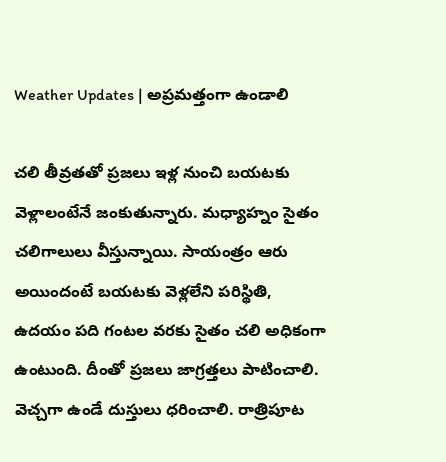Weather Updates | అప్రమత్తంగా ఉండాలి

చలి తీవ్రతతో ప్రజలు ఇళ్ల నుంచి బయటకు వెళ్లాలంటేనే జంకుతున్నారు. మధ్యాహ్నం సైతం చలిగాలులు వీస్తున్నాయి. సాయంత్రం ఆరు అయిందంటే బయటకు వెళ్లలేని పరిస్థితి, ఉదయం పది గంటల వరకు సైతం చలి అధికంగా ఉంటుంది. దీంతో ప్రజలు జాగ్రత్తలు పాటించాలి. వెచ్చగా ఉండే దుస్తులు ధరించాలి. రాత్రిపూట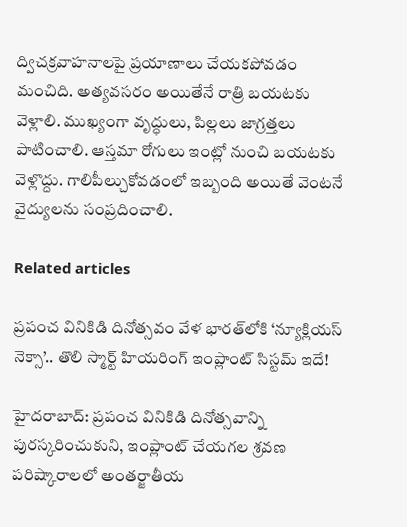ద్విచక్రవాహనాలపై ప్రయాణాలు చేయకపోవడం మంచిది. అత్యవసరం అయితేనే రాత్రి బయటకు వెళ్లాలి. ముఖ్యంగా వృద్ధులు, పిల్లలు జాగ్రత్తలు పాటించాలి. ఆస్తమా రోగులు ఇంట్లో నుంచి బయటకు వెళ్లొద్దు. గాలిపీల్చుకోవడంలో ఇబ్బంది అయితే వెంటనే వైద్యులను సంప్రదించాలి.

Related articles

ప్రపంచ వినికిడి దినోత్సవం వేళ భారత్‌లోకి ‘న్యూక్లియస్ నెక్సా’.. తొలి స్మార్ట్ హియరింగ్ ఇంప్లాంట్ సిస్టమ్ ఇదే!

హైదరాబాద్: ప్రపంచ వినికిడి దినోత్సవాన్ని పురస్కరించుకుని, ఇంప్లాంట్ చేయగల శ్రవణ పరిష్కారాలలో అంతర్జాతీయ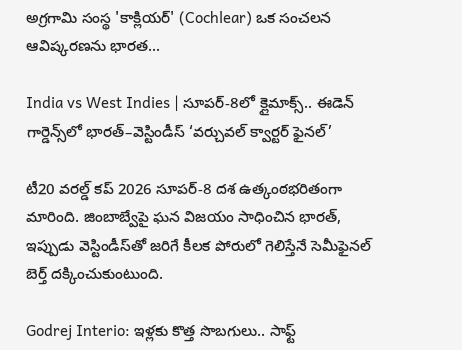అగ్రగామి సంస్థ 'కాక్లియర్' (Cochlear) ఒక సంచలన ఆవిష్కరణను భారత...

India vs West Indies | సూపర్-8లో క్లైమాక్స్.. ఈడెన్ గార్డెన్స్‌లో భారత్–వెస్టిండీస్ ‘వర్చువల్ క్వార్టర్ ఫైనల్’

టీ20 వరల్డ్ కప్ 2026 సూపర్-8 దశ ఉత్కంఠభరితంగా మారింది. జింబాబ్వేపై ఘన విజయం సాధించిన భారత్, ఇప్పుడు వెస్టిండీస్‌తో జరిగే కీలక పోరులో గెలిస్తేనే సెమీఫైనల్ బెర్త్ దక్కించుకుంటుంది.

Godrej Interio: ఇళ్లకు కొత్త సొబగులు.. సాఫ్ట్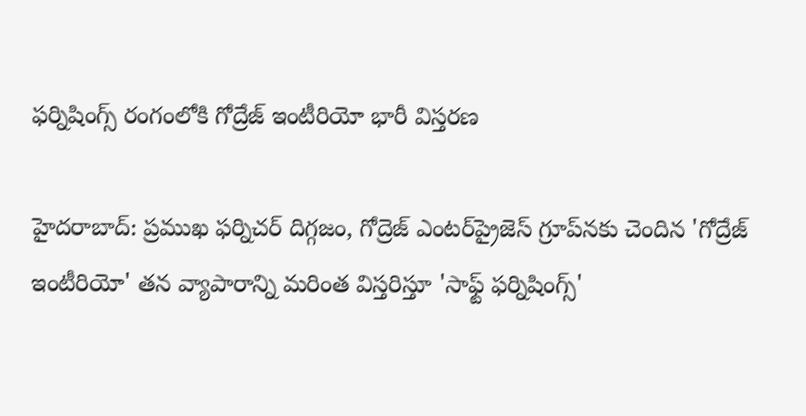ఫర్నిషింగ్స్ రంగంలోకి గోద్రేజ్ ఇంటీరియో భారీ విస్తరణ

హైదరాబాద్: ప్రముఖ ఫర్నిచర్ దిగ్గజం, గోద్రెజ్ ఎంటర్‌ప్రైజెస్ గ్రూప్‌నకు చెందిన 'గోద్రేజ్ ఇంటీరియో' తన వ్యాపారాన్ని మరింత విస్తరిస్తూ 'సాఫ్ట్ ఫర్నిషింగ్స్'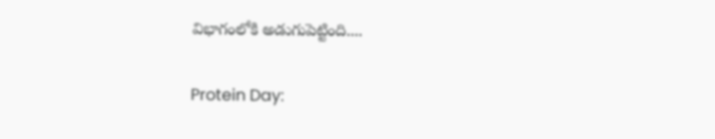విభాగంలోకి అడుగుపెట్టింది....

Protein Day: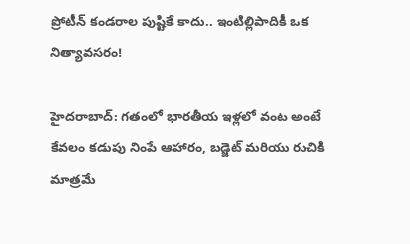ప్రోటీన్ కండరాల పుష్టికే కాదు.. ఇంటిల్లిపాదికీ ఒక నిత్యావసరం!

హైదరాబాద్: గతంలో భారతీయ ఇళ్లలో వంట అంటే కేవలం కడుపు నింపే ఆహారం, బడ్జెట్ మరియు రుచికి మాత్రమే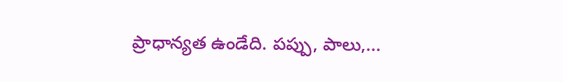ప్రాధాన్యత ఉండేది. పప్పు, పాలు,...